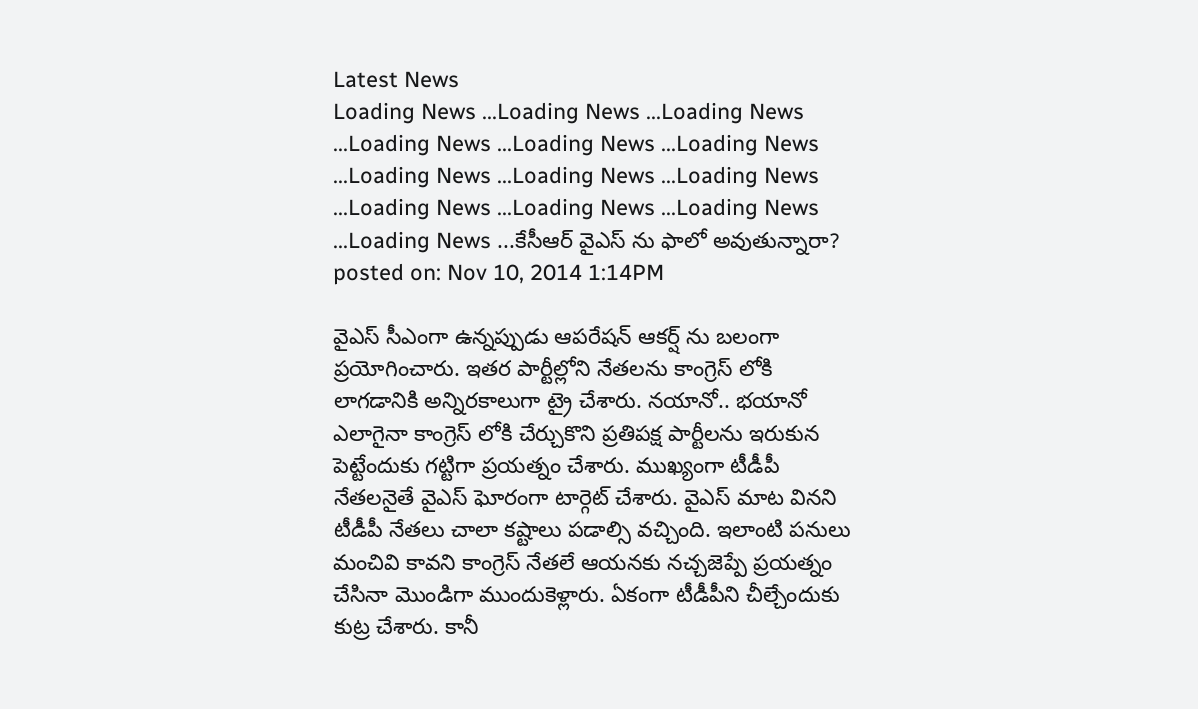Latest News
Loading News ...Loading News ...Loading News ...Loading News ...Loading News ...Loading News ...Loading News ...Loading News ...Loading News ...Loading News ...Loading News ...Loading News ...Loading News ...కేసీఆర్ వైఎస్ ను ఫాలో అవుతున్నారా?
posted on: Nov 10, 2014 1:14PM

వైఎస్ సీఎంగా ఉన్నప్పుడు ఆపరేషన్ ఆకర్ష్ ను బలంగా ప్రయోగించారు. ఇతర పార్టీల్లోని నేతలను కాంగ్రెస్ లోకి లాగడానికి అన్నిరకాలుగా ట్రై చేశారు. నయానో.. భయానో ఎలాగైనా కాంగ్రెస్ లోకి చేర్చుకొని ప్రతిపక్ష పార్టీలను ఇరుకున పెట్టేందుకు గట్టిగా ప్రయత్నం చేశారు. ముఖ్యంగా టీడీపీ నేతలనైతే వైఎస్ ఘోరంగా టార్గెట్ చేశారు. వైఎస్ మాట వినని టీడీపీ నేతలు చాలా కష్టాలు పడాల్సి వచ్చింది. ఇలాంటి పనులు మంచివి కావని కాంగ్రెస్ నేతలే ఆయనకు నచ్చజెప్పే ప్రయత్నం చేసినా మొండిగా ముందుకెళ్లారు. ఏకంగా టీడీపీని చీల్చేందుకు కుట్ర చేశారు. కానీ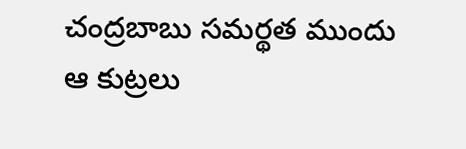చంద్రబాబు సమర్థత ముందు ఆ కుట్రలు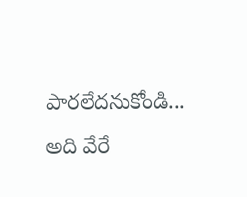పారలేదనుకోండి... అది వేరే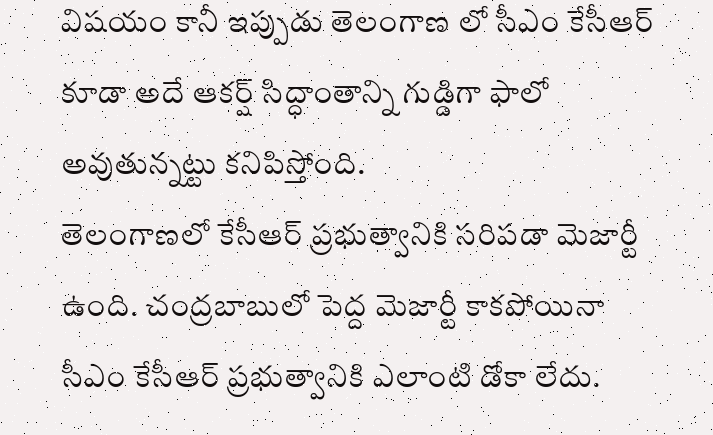విషయం కానీ ఇప్పుడు తెలంగాణ లో సీఎం కేసీఆర్ కూడా అదే ఆకర్ష్ సిద్ధాంతాన్ని గుడ్డిగా ఫాలో అవుతున్నట్టు కనిపిస్తోంది.
తెలంగాణలో కేసీఆర్ ప్రభుత్వానికి సరిపడా మెజార్టీ ఉంది. చంద్రబాబులో పెద్ద మెజార్టీ కాకపోయినా సీఎం కేసీఆర్ ప్రభుత్వానికి ఎలాంటి డోకా లేదు.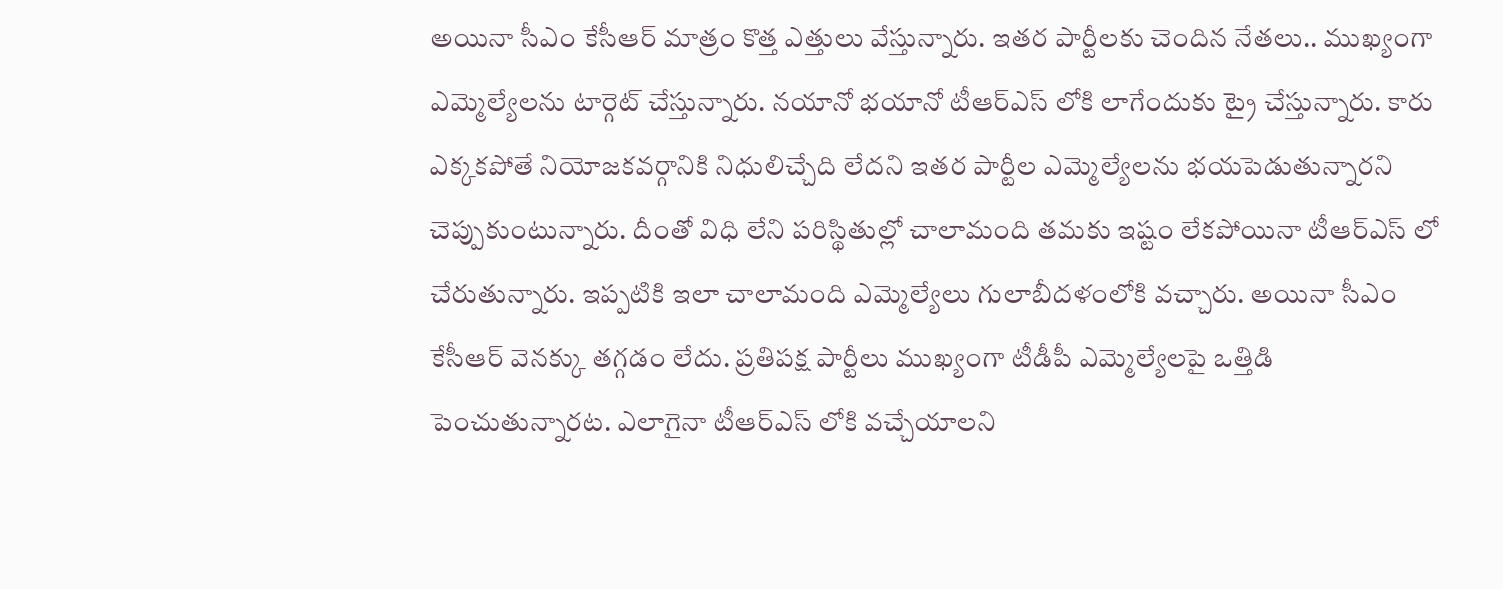అయినా సీఎం కేసీఆర్ మాత్రం కొత్త ఎత్తులు వేస్తున్నారు. ఇతర పార్టీలకు చెందిన నేతలు.. ముఖ్యంగా ఎమ్మెల్యేలను టార్గెట్ చేస్తున్నారు. నయానో భయానో టీఆర్ఎస్ లోకి లాగేందుకు ట్రై చేస్తున్నారు. కారు ఎక్కకపోతే నియోజకవర్గానికి నిధులిచ్చేది లేదని ఇతర పార్టీల ఎమ్మెల్యేలను భయపెడుతున్నారని చెప్పుకుంటున్నారు. దీంతో విధి లేని పరిస్థితుల్లో చాలామంది తమకు ఇష్టం లేకపోయినా టీఆర్ఎస్ లో చేరుతున్నారు. ఇప్పటికి ఇలా చాలామంది ఎమ్మెల్యేలు గులాబీదళంలోకి వచ్చారు. అయినా సీఎం కేసీఆర్ వెనక్కు తగ్గడం లేదు. ప్రతిపక్ష పార్టీలు ముఖ్యంగా టీడీపీ ఎమ్మెల్యేలపై ఒత్తిడి పెంచుతున్నారట. ఎలాగైనా టీఆర్ఎస్ లోకి వచ్చేయాలని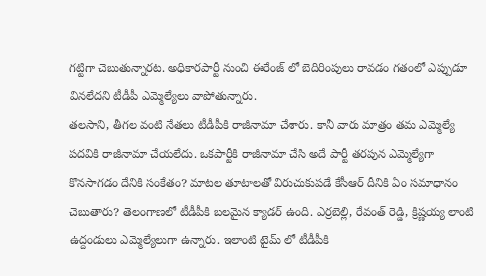గట్టిగా చెబుతున్నారట. అధికారపార్టీ నుంచి ఈరేంజ్ లో బెదిరింపులు రావడం గతంలో ఎప్పుడూ వినలేదని టీడీపీ ఎమ్మెల్యేలు వాపోతున్నారు.
తలసాని, తీగల వంటి నేతలు టీడీపీకి రాజీనామా చేశారు. కానీ వారు మాత్రం తమ ఎమ్మెల్యే పదవికి రాజీనామా చేయలేదు. ఒకపార్టీకి రాజీనామా చేసి అదే పార్టీ తరపున ఎమ్మెల్యేగా కొనసాగడం దేనికి సంకేతం? మాటల తూటాలతో విరుచుకుపడే కేసీఆర్ దీనికి ఏం సమాధానం చెబుతారు? తెలంగాణలో టీడీపీకి బలమైన క్యాడర్ ఉంది. ఎర్రబెల్లి, రేవంత్ రెడ్డి, క్రిష్ణయ్య లాంటి ఉద్దండులు ఎమ్మెల్యేలుగా ఉన్నారు. ఇలాంటి టైమ్ లో టీడీపీకి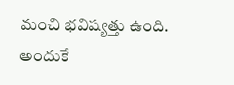మంచి భవిష్యత్తు ఉంది. అందుకే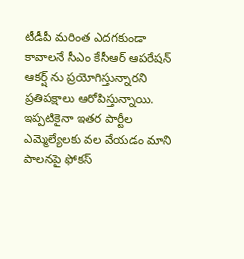టీడీపీ మరింత ఎదగకుండా కావాలనే సీఎం కేసీఆర్ ఆపరేషన్ ఆకర్ష్ ను ప్రయోగిస్తున్నారని ప్రతిపక్షాలు ఆరోపిస్తున్నాయి. ఇప్పటికైనా ఇతర పార్టీల ఎమ్మెల్యేలకు వల వేయడం మాని పాలనపై ఫోకస్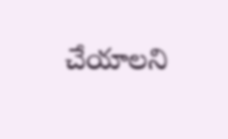చేయాలని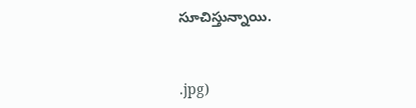సూచిస్తున్నాయి.



.jpg)